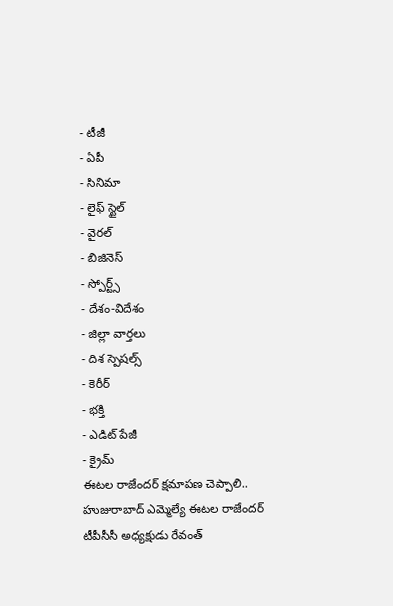- టీజీ
- ఏపీ
- సినిమా
- లైఫ్ స్టైల్
- వైరల్
- బిజినెస్
- స్పోర్ట్స్
- దేశం-విదేశం
- జిల్లా వార్తలు
- దిశ స్పెషల్స్
- కెరీర్
- భక్తి
- ఎడిట్ పేజీ
- క్రైమ్
ఈటల రాజేందర్ క్షమాపణ చెప్పాలి..
హుజురాబాద్ ఎమ్మెల్యే ఈటల రాజేందర్ టీపీసీసీ అధ్యక్షుడు రేవంత్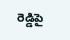రెడ్డిపై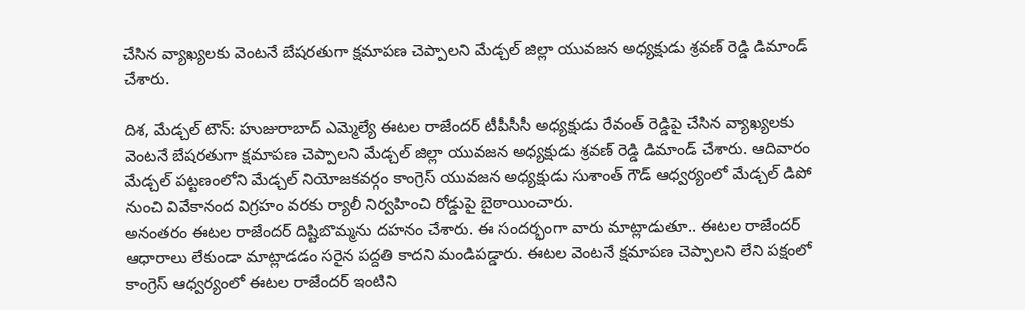చేసిన వ్యాఖ్యలకు వెంటనే బేషరతుగా క్షమాపణ చెప్పాలని మేడ్చల్ జిల్లా యువజన అధ్యక్షుడు శ్రవణ్ రెడ్డి డిమాండ్ చేశారు.

దిశ, మేడ్చల్ టౌన్: హుజురాబాద్ ఎమ్మెల్యే ఈటల రాజేందర్ టీపీసీసీ అధ్యక్షుడు రేవంత్ రెడ్డిపై చేసిన వ్యాఖ్యలకు వెంటనే బేషరతుగా క్షమాపణ చెప్పాలని మేడ్చల్ జిల్లా యువజన అధ్యక్షుడు శ్రవణ్ రెడ్డి డిమాండ్ చేశారు. ఆదివారం మేడ్చల్ పట్టణంలోని మేడ్చల్ నియోజకవర్గం కాంగ్రెస్ యువజన అధ్యక్షుడు సుశాంత్ గౌడ్ ఆధ్వర్యంలో మేడ్చల్ డిపో నుంచి వివేకానంద విగ్రహం వరకు ర్యాలీ నిర్వహించి రోడ్డుపై బైఠాయించారు.
అనంతరం ఈటల రాజేందర్ దిష్టిబొమ్మను దహనం చేశారు. ఈ సందర్భంగా వారు మాట్లాడుతూ.. ఈటల రాజేందర్ ఆధారాలు లేకుండా మాట్లాడడం సరైన పద్దతి కాదని మండిపడ్డారు. ఈటల వెంటనే క్షమాపణ చెప్పాలని లేని పక్షంలో కాంగ్రెస్ ఆధ్వర్యంలో ఈటల రాజేందర్ ఇంటిని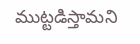ముట్టడిస్తామని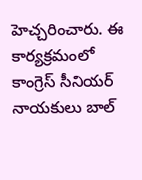హెచ్చరించారు. ఈ కార్యక్రమంలో కాంగ్రెస్ సీనియర్ నాయకులు బాల్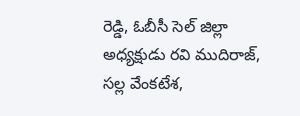రెడ్డి, ఓబీసీ సెల్ జిల్లా అధ్యక్షుడు రవి ముదిరాజ్, సల్ల వేంకటేశ,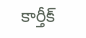కార్తీక్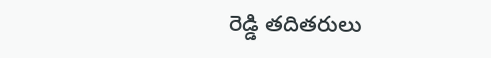రెడ్డి తదితరులు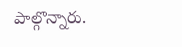పాల్గొన్నారు.